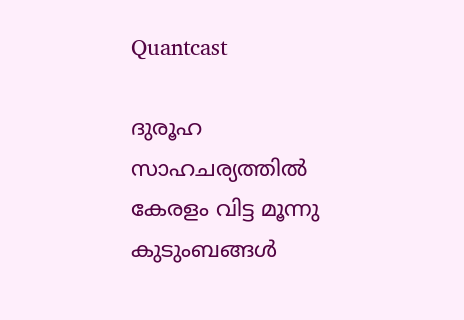Quantcast

ദുരൂഹ സാഹചര്യത്തില്‍ കേരളം വിട്ട മൂന്നു കുടുംബങ്ങള്‍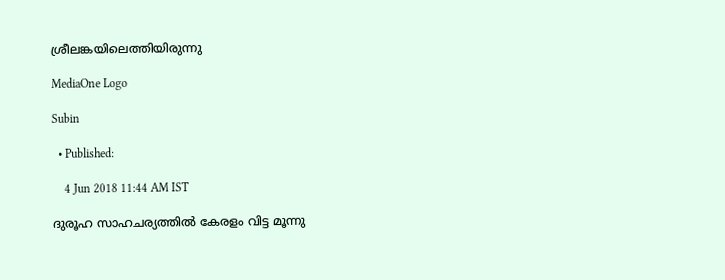ശ്രീലങ്കയിലെത്തിയിരുന്നു

MediaOne Logo

Subin

  • Published:

    4 Jun 2018 11:44 AM IST

ദുരൂഹ സാഹചര്യത്തില്‍ കേരളം വിട്ട മൂന്നു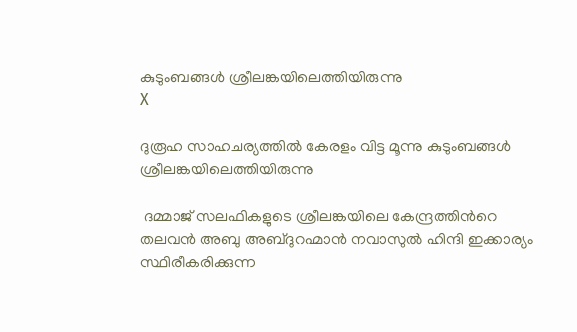കുടുംബങ്ങള്‍ ശ്രീലങ്കയിലെത്തിയിരുന്നു
X

ദുരൂഹ സാഹചര്യത്തില്‍ കേരളം വിട്ട മൂന്നു കുടുംബങ്ങള്‍ ശ്രീലങ്കയിലെത്തിയിരുന്നു

 ദമ്മാജ് സലഫികളുടെ ശ്രീലങ്കയിലെ കേന്ദ്രത്തിന്‍റെ തലവന്‍ അബു അബ്ദുറഹ്മാന്‍ നവാസുല്‍ ഹിന്ദി ഇക്കാര്യം സ്ഥിരീകരിക്കുന്ന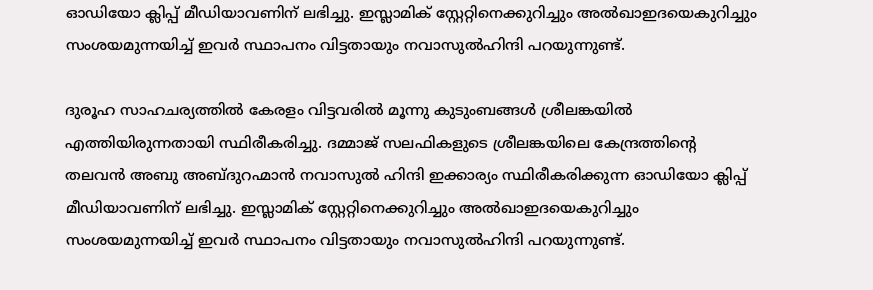ഓഡിയോ ക്ലിപ്പ് മീഡിയാവണിന് ലഭിച്ചു. ഇസ്ലാമിക് സ്റ്റേറ്റിനെക്കുറിച്ചും അല്‍ഖാഇദയെകുറിച്ചും സംശയമുന്നയിച്ച് ഇവര്‍ സ്ഥാപനം വിട്ടതായും നവാസുല്‍ഹിന്ദി പറയുന്നുണ്ട്.

ദുരൂഹ സാഹചര്യത്തില്‍ കേരളം വിട്ടവരില്‍ മൂന്നു കുടുംബങ്ങള്‍ ശ്രീലങ്കയില്‍ എത്തിയിരുന്നതായി സ്ഥിരീകരിച്ചു. ദമ്മാജ് സലഫികളുടെ ശ്രീലങ്കയിലെ കേന്ദ്രത്തിന്‍റെ തലവന്‍ അബു അബ്ദുറഹ്മാന്‍ നവാസുല്‍ ഹിന്ദി ഇക്കാര്യം സ്ഥിരീകരിക്കുന്ന ഓഡിയോ ക്ലിപ്പ് മീഡിയാവണിന് ലഭിച്ചു. ഇസ്ലാമിക് സ്റ്റേറ്റിനെക്കുറിച്ചും അല്‍ഖാഇദയെകുറിച്ചും സംശയമുന്നയിച്ച് ഇവര്‍ സ്ഥാപനം വിട്ടതായും നവാസുല്‍ഹിന്ദി പറയുന്നുണ്ട്.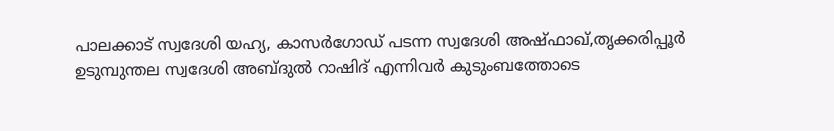പാലക്കാട് സ്വദേശി യഹ്യ, കാസര്‍ഗോഡ് പടന്ന സ്വദേശി അഷ്ഫാഖ്,തൃക്കരിപ്പൂര്‍ ഉടുമ്പുന്തല സ്വദേശി അബ്ദുല്‍ റാഷിദ് എന്നിവര്‍ കുടുംബത്തോടെ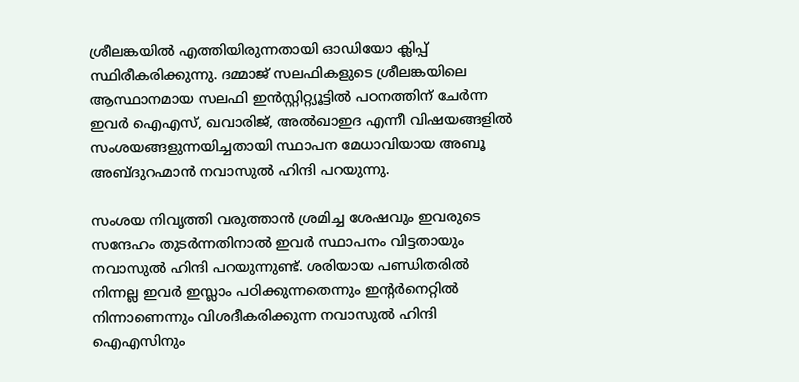ശ്രീലങ്കയില്‍ എത്തിയിരുന്നതായി ഓഡിയോ ക്ലിപ്പ് സ്ഥിരീകരിക്കുന്നു. ദമ്മാജ് സലഫികളുടെ ശ്രീലങ്കയിലെ ആസ്ഥാനമായ സലഫി ഇന്‍സ്റ്റിറ്റ്യൂട്ടില്‍ പഠനത്തിന് ചേര്‍ന്ന ഇവര്‍ ഐഎസ്, ഖവാരിജ്, അല്‍ഖാഇദ എന്നീ വിഷയങ്ങളില്‍ സംശയങ്ങളുന്നയിച്ചതായി സ്ഥാപന മേധാവിയായ അബൂ അബ്ദുറഹ്മാന്‍ നവാസുല്‍ ഹിന്ദി പറയുന്നു.

സംശയ നിവൃത്തി വരുത്താന്‍ ശ്രമിച്ച ശേഷവും ഇവരുടെ സന്ദേഹം തുടര്‍ന്നതിനാല്‍ ഇവര്‍ സ്ഥാപനം വിട്ടതായും നവാസുല്‍ ഹിന്ദി പറയുന്നുണ്ട്. ശരിയായ പണ്ഡിതരില്‍ നിന്നല്ല ഇവര്‍ ഇസ്ലാം പഠിക്കുന്നതെന്നും ഇന്‍റര്‍നെറ്റില്‍ നിന്നാണെന്നും വിശദീകരിക്കുന്ന നവാസുല്‍ ഹിന്ദി ഐഎസിനും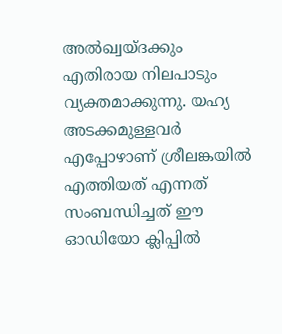അല്‍ഖ്വയ്ദക്കും എതിരായ നിലപാടും വ്യക്തമാക്കുന്നു. യഹ്യ അടക്കമുള്ളവര്‍ എപ്പോഴാണ് ശ്രീലങ്കയില്‍ എത്തിയത് എന്നത് സംബന്ധിച്ചത് ഈ ഓഡിയോ ക്ലിപ്പില്‍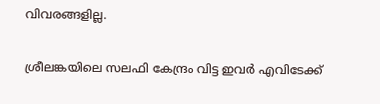വിവരങ്ങളില്ല.

ശ്രീലങ്കയിലെ സലഫി കേന്ദ്രം വിട്ട ഇവര്‍ എവിടേക്ക്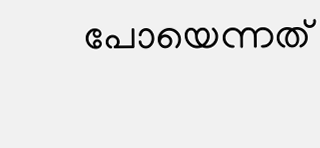പോയെന്നത്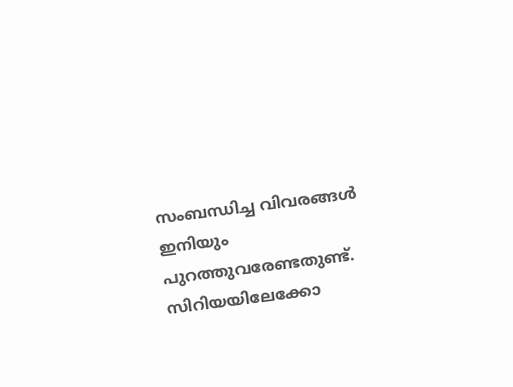സംബന്ധിച്ച വിവരങ്ങള്‍ ഇനിയും പുറത്തുവരേണ്ടതുണ്ട്. സിറിയയിലേക്കോ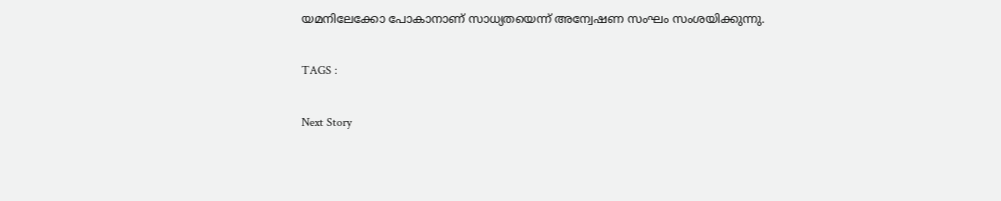യമനിലേക്കോ പോകാനാണ് സാധ്യതയെന്ന് അന്വേഷണ സംഘം സംശയിക്കുന്നു.

TAGS :

Next Story